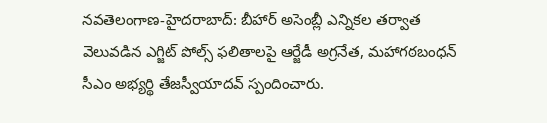నవతెలంగాణ-హైదరాబాద్: బీహార్ అసెంబ్లీ ఎన్నికల తర్వాత వెలువడిన ఎగ్జిట్ పోల్స్ ఫలితాలపై ఆర్జేడీ అగ్రనేత, మహాగఠబంధన్ సీఎం అభ్యర్థి తేజస్వీయాదవ్ స్పందించారు.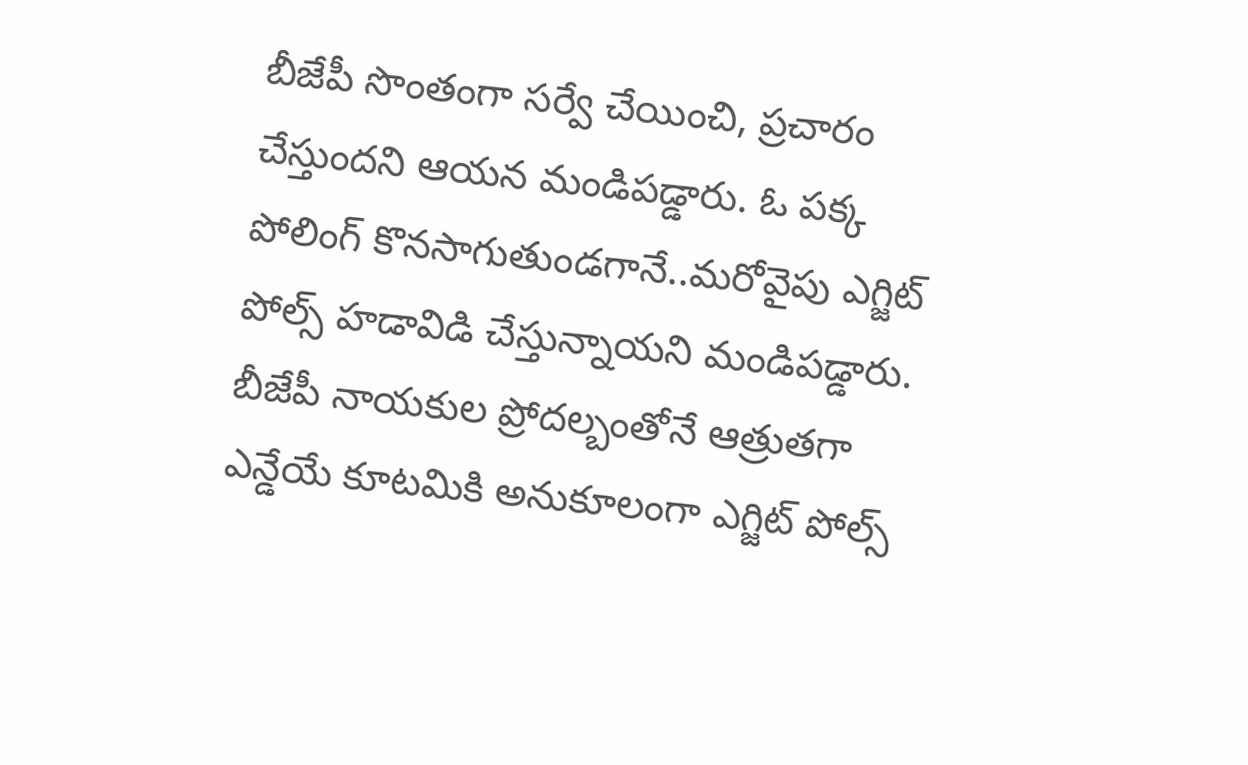బీజేపీ సొంతంగా సర్వే చేయించి, ప్రచారం చేస్తుందని ఆయన మండిపడ్డారు. ఓ పక్క పోలింగ్ కొనసాగుతుండగానే..మరోవైపు ఎగ్జిట్ పోల్స్ హడావిడి చేస్తున్నాయని మండిపడ్డారు. బీజేపీ నాయకుల ప్రోదల్బంతోనే ఆత్రుతగా ఎన్డేయే కూటమికి అనుకూలంగా ఎగ్జిట్ పోల్స్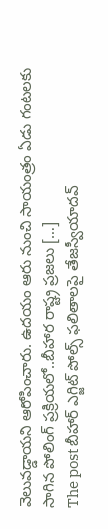వెలువడ్డాయని ఆరోపించారు. ఉదయం ఆరు నుంచి సాయంత్రం ఏడు గంటలకు సాగిన పోలింగ్ ప్రక్రియలో..బీహార రాష్ట్ర ప్రజలు […]
The post బీహార్ ఎగ్జిట్ పోల్స్ ఫలితాలపై తేజస్వీయాదవ్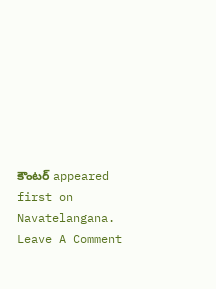కౌంటర్ appeared first on Navatelangana.
Leave A Comment